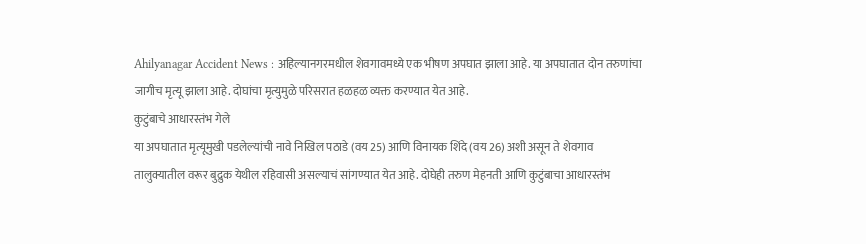Ahilyanagar Accident News : अहिल्यानगरमधील शेवगावमध्ये एक भीषण अपघात झाला आहे. या अपघातात दोन तरुणांचा जागीच मृत्यू झाला आहे. दोघांचा मृत्युमुळे परिसरात हळहळ व्यक्त करण्यात येत आहे.
कुटुंबाचे आधारस्तंभ गेले
या अपघातात मृत्यूमुखी पडलेल्यांची नावे निखिल पठाडे (वय 25) आणि विनायक शिंदे (वय 26) अशी असून ते शेवगाव तालुक्यातील वरूर बुद्रुक येथील रहिवासी असल्याचं सांगण्यात येत आहे. दोघेही तरुण मेहनती आणि कुटुंबाचा आधारस्तंभ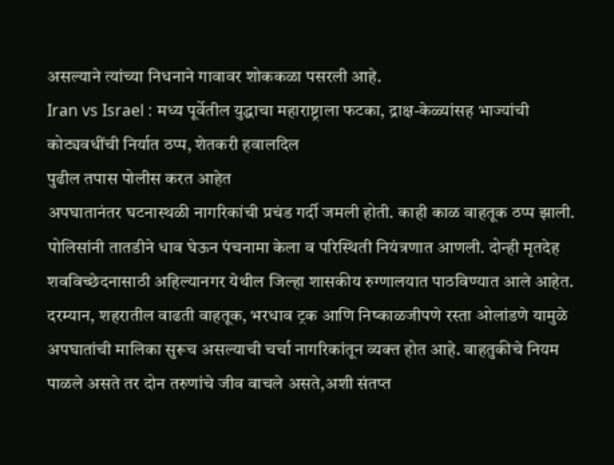असल्याने त्यांच्या निधनाने गावावर शोककळा पसरली आहे.
Iran vs Israel : मध्य पूर्वेतील युद्धाचा महाराष्ट्राला फटका, द्राक्ष-केळ्यांसह भाज्यांची कोट्यवधींची निर्यात ठप्प, शेतकरी हवालदिल
पुढील तपास पोलीस करत आहेत
अपघातानंतर घटनास्थळी नागरिकांची प्रचंड गर्दी जमली होती. काही काळ वाहतूक ठप्प झाली. पोलिसांनी तातडीने धाव घेऊन पंचनामा केला व परिस्थिती नियंत्रणात आणली. दोन्ही मृतदेह शवविच्छेदनासाठी अहिल्यानगर येथील जिल्हा शासकीय रुग्णालयात पाठविण्यात आले आहेत. दरम्यान, शहरातील वाढती वाहतूक, भरधाव ट्रक आणि निष्काळजीपणे रस्ता ओलांडणे यामुळे अपघातांची मालिका सुरूच असल्याची चर्चा नागरिकांतून व्यक्त होत आहे. वाहतुकीचे नियम पाळले असते तर दोन तरुणांचे जीव वाचले असते,अशी संतप्त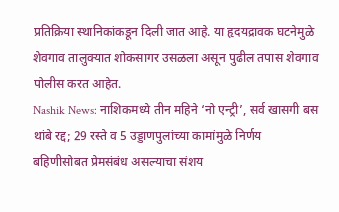प्रतिक्रिया स्थानिकांकडून दिली जात आहे. या हृदयद्रावक घटनेमुळे शेवगाव तालुक्यात शोकसागर उसळला असून पुढील तपास शेवगाव पोलीस करत आहेत.
Nashik News: नाशिकमध्ये तीन महिने ‘नो एन्ट्री’, सर्व खासगी बस थांबे रद्द; 29 रस्ते व 5 उड्डाणपुलांच्या कामांमुळे निर्णय
बहिणीसोबत प्रेमसंबंध असल्याचा संशय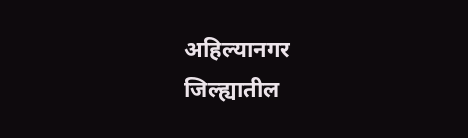अहिल्यानगर जिल्ह्यातील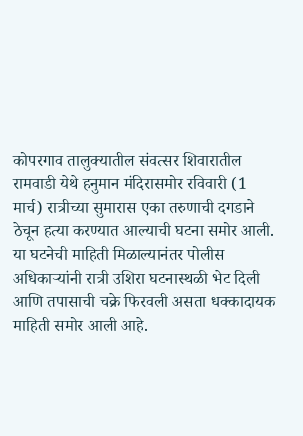कोपरगाव तालुक्यातील संवत्सर शिवारातील रामवाडी येथे हनुमान मंदिरासमोर रविवारी (1 मार्च) रात्रीच्या सुमारास एका तरुणाची दगडाने ठेचून हत्या करण्यात आल्याची घटना समोर आली. या घटनेची माहिती मिळाल्यानंतर पोलीस अधिकाऱ्यांनी रात्री उशिरा घटनास्थळी भेट दिली आणि तपासाची चक्रे फिरवली असता धक्कादायक माहिती समोर आली आहे.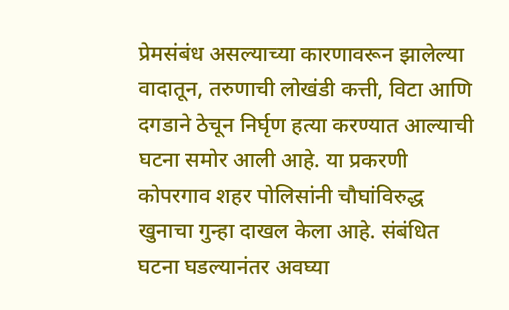प्रेमसंबंध असल्याच्या कारणावरून झालेल्या वादातून, तरुणाची लोखंडी कत्ती, विटा आणि दगडाने ठेचून निर्घृण हत्या करण्यात आल्याची घटना समोर आली आहे. या प्रकरणी कोपरगाव शहर पोलिसांनी चौघांविरुद्ध खुनाचा गुन्हा दाखल केला आहे. संबंधित घटना घडल्यानंतर अवघ्या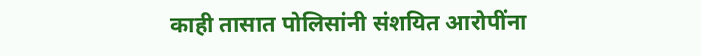काही तासात पोलिसांनी संशयित आरोपींना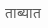ताब्यात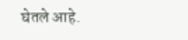घेतले आहे.